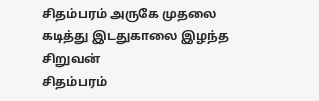சிதம்பரம் அருகே முதலை கடித்து இடதுகாலை இழந்த சிறுவன்
சிதம்பரம்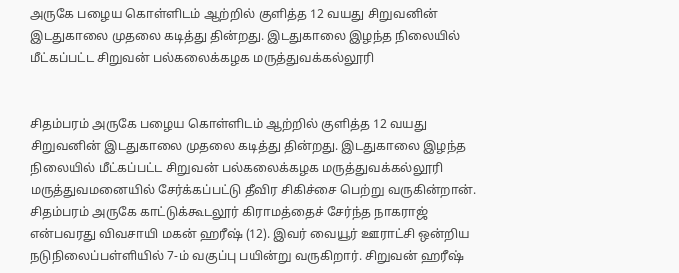அருகே பழைய கொள்ளிடம் ஆற்றில் குளித்த 12 வயது சிறுவனின் இடதுகாலை முதலை கடித்து தின்றது. இடதுகாலை இழந்த நிலையில் மீட்கப்பட்ட சிறுவன் பல்கலைக்கழக மருத்துவக்கல்லூரி


சிதம்பரம் அருகே பழைய கொள்ளிடம் ஆற்றில் குளித்த 12 வயது சிறுவனின் இடதுகாலை முதலை கடித்து தின்றது. இடதுகாலை இழந்த நிலையில் மீட்கப்பட்ட சிறுவன் பல்கலைக்கழக மருத்துவக்கல்லூரி மருத்துவமனையில் சேர்க்கப்பட்டு தீவிர சிகிச்சை பெற்று வருகின்றான்.
சிதம்பரம் அருகே காட்டுக்கூடலூர் கிராமத்தைச் சேர்ந்த நாகராஜ் என்பவரது விவசாயி மகன் ஹரீஷ் (12). இவர் வையூர் ஊராட்சி ஒன்றிய நடுநிலைப்பள்ளியில் 7-ம் வகுப்பு பயின்று வருகிறார். சிறுவன் ஹரீஷ்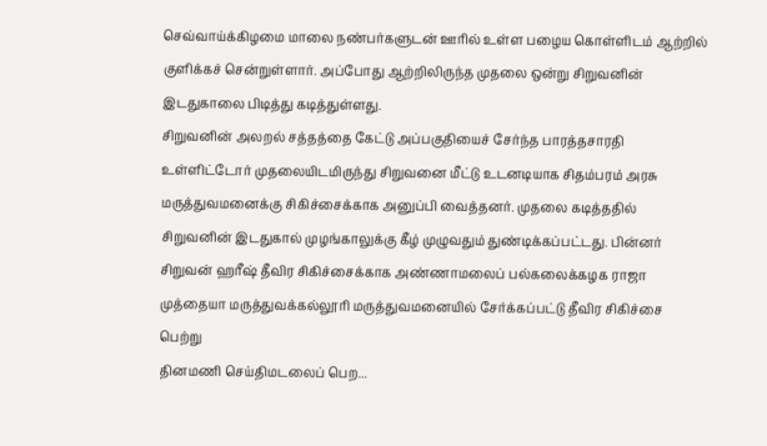செவ்வாய்க்கிழமை மாலை நண்பர்களுடன் ஊரில் உள்ள பழைய கொள்ளிடம் ஆற்றில் குளிக்கச் சென்றுள்ளார். அப்போது ஆற்றிலிருந்த முதலை ஒன்று சிறுவனின் இடதுகாலை பிடித்து கடித்துள்ளது.
சிறுவனின் அலறல் சத்தத்தை கேட்டு அப்பகுதியைச் சேர்ந்த பாரத்தசாரதி உள்ளிட்டோர் முதலையிடமிருந்து சிறுவனை மீட்டு உடனடியாக சிதம்பரம் அரசு மருத்துவமனைக்கு சிகிச்சைக்காக அனுப்பி வைத்தனர். முதலை கடித்ததில் சிறுவனின் இடதுகால் முழங்காலுக்கு கீழ் முழுவதும் துண்டிக்கப்பட்டது. பின்னர் சிறுவன் ஹரீஷ் தீவிர சிகிச்சைக்காக அண்ணாமலைப் பல்கலைக்கழக ராஜா முத்தையா மருத்துவக்கல்லூரி மருத்துவமனையில் சேர்க்கப்பட்டு தீவிர சிகிச்சை பெற்று
தினமணி செய்திமடலைப் பெற...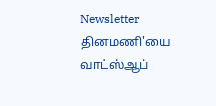Newsletter
தினமணி'யை வாட்ஸ்ஆப்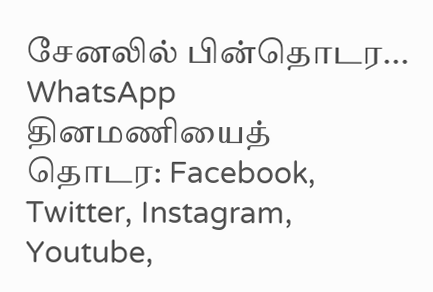சேனலில் பின்தொடர... WhatsApp
தினமணியைத் தொடர: Facebook, Twitter, Instagram, Youtube,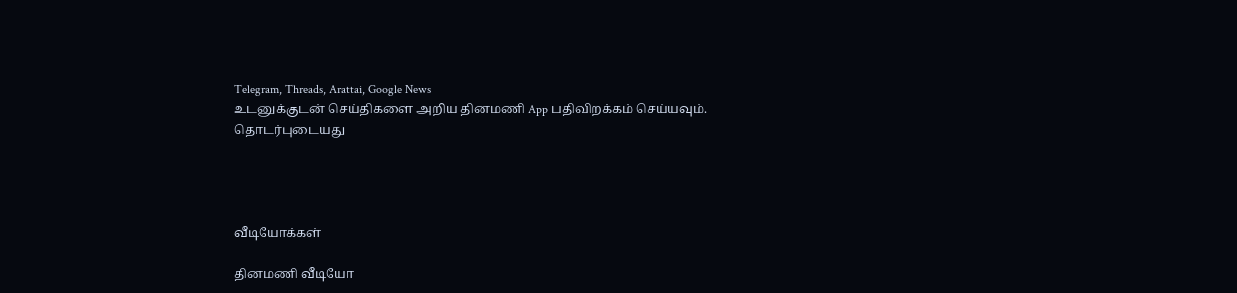Telegram, Threads, Arattai, Google News
உடனுக்குடன் செய்திகளை அறிய தினமணி App பதிவிறக்கம் செய்யவும்.
தொடர்புடையது




வீடியோக்கள்

தினமணி வீடியோ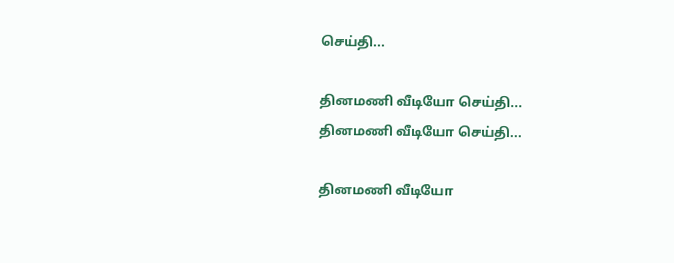செய்தி...

தினமணி வீடியோ செய்தி...
தினமணி வீடியோ செய்தி...

தினமணி வீடியோ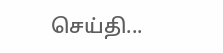செய்தி...